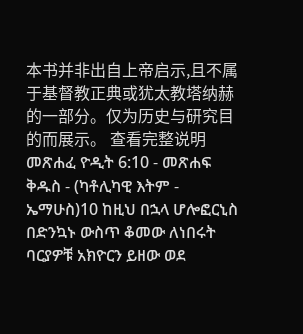本书并非出自上帝启示,且不属于基督教正典或犹太教塔纳赫的一部分。仅为历史与研究目的而展示。 查看完整说明 መጽሐፈ ዮዲት 6:10 - መጽሐፍ ቅዱስ - (ካቶሊካዊ እትም - ኤማሁስ)10 ከዚህ በኋላ ሆሎፎርኒስ በድንኳኑ ውስጥ ቆመው ለነበሩት ባርያዎቹ አክዮርን ይዘው ወደ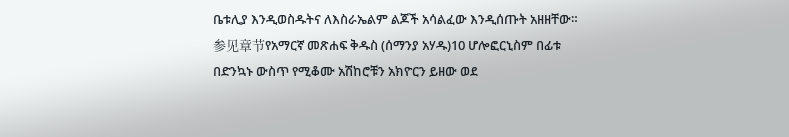ቤቱሊያ እንዲወስዱትና ለእስራኤልም ልጆች አሳልፈው እንዲሰጡት አዘዘቸው። 参见章节የአማርኛ መጽሐፍ ቅዱስ (ሰማንያ አሃዱ)10 ሆሎፎርኒስም በፊቱ በድንኳኑ ውስጥ የሚቆሙ አሽከሮቹን አክዮርን ይዘው ወደ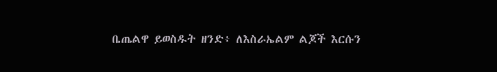ቤጤልዋ ይወስዱት ዘንድ፥ ለእስራኤልም ልጆች እርሱን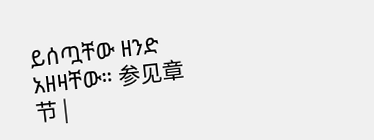ይሰጧቸው ዘንድ አዘዛቸው። 参见章节 |